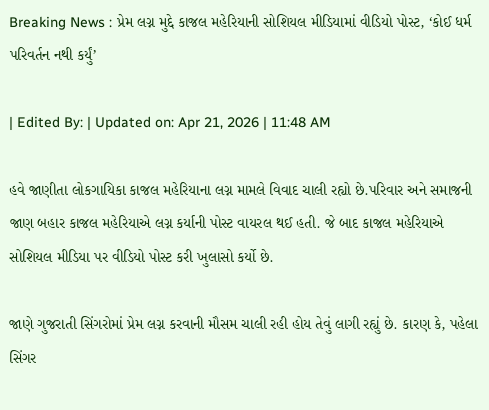Breaking News : પ્રેમ લગ્ન મુદ્દે કાજલ મહેરિયાની સોશિયલ મીડિયામાં વીડિયો પોસ્ટ, ‘કોઈ ધર્મ પરિવર્તન નથી કર્યું’

| Edited By: | Updated on: Apr 21, 2026 | 11:48 AM

હવે જાણીતા લોકગાયિકા કાજલ મહેરિયાના લગ્ન મામલે વિવાદ ચાલી રહ્યો છે.પરિવાર અને સમાજની જાણ બહાર કાજલ મહેરિયાએ લગ્ન કર્યાની પોસ્ટ વાયરલ થઈ હતી. જે બાદ કાજલ મહેરિયાએ સોશિયલ મીડિયા પર વીડિયો પોસ્ટ કરી ખુલાસો કર્યો છે.

જાણે ગુજરાતી સિંગરોમાં પ્રેમ લગ્ન કરવાની મૌસમ ચાલી રહી હોય તેવું લાગી રહ્યું છે. કારણ કે, પહેલા સિંગર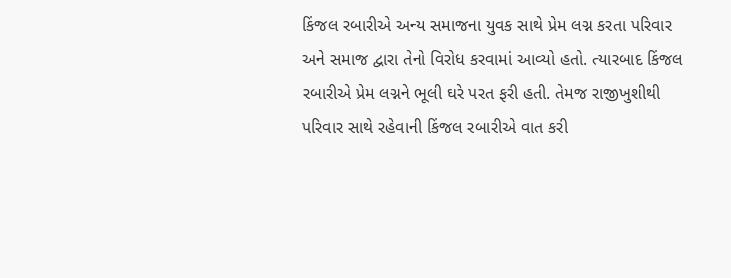કિંજલ રબારીએ અન્ય સમાજના યુવક સાથે પ્રેમ લગ્ન કરતા પરિવાર અને સમાજ દ્વારા તેનો વિરોધ કરવામાં આવ્યો હતો. ત્યારબાદ કિંજલ રબારીએ પ્રેમ લગ્નને ભૂલી ઘરે પરત ફરી હતી. તેમજ રાજીખુશીથી પરિવાર સાથે રહેવાની કિંજલ રબારીએ વાત કરી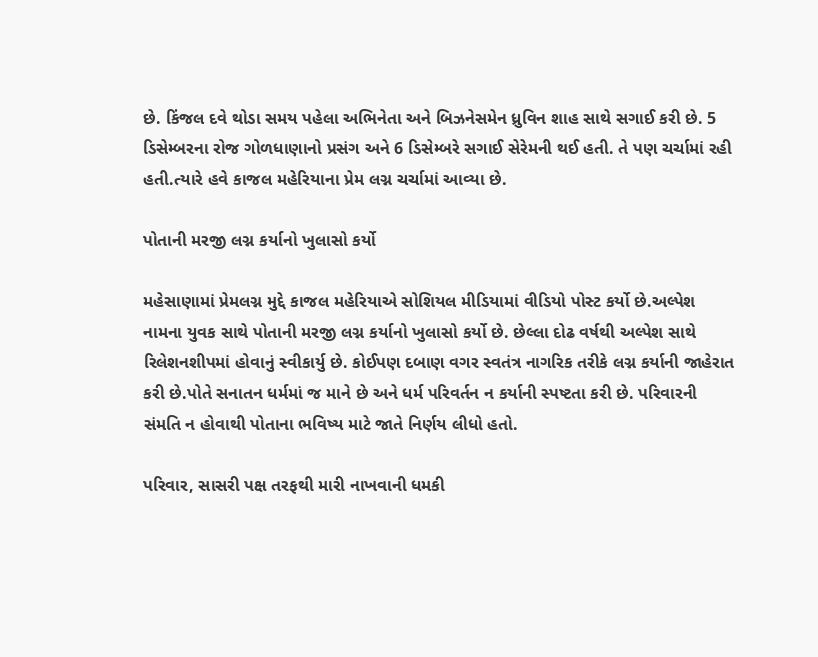છે. કિંજલ દવે થોડા સમય પહેલા અભિનેતા અને બિઝનેસમેન ધ્રુવિન શાહ સાથે સગાઈ કરી છે. 5 ડિસેમ્બરના રોજ ગોળધાણાનો પ્રસંગ અને 6 ડિસેમ્બરે સગાઈ સેરેમની થઈ હતી. તે પણ ચર્ચામાં રહી હતી.ત્યારે હવે કાજલ મહેરિયાના પ્રેમ લગ્ન ચર્ચામાં આવ્યા છે.

પોતાની મરજી લગ્ન કર્યાનો ખુલાસો કર્યો

મહેસાણામાં પ્રેમલગ્ન મુદ્દે કાજલ મહેરિયાએ સોશિયલ મીડિયામાં વીડિયો પોસ્ટ કર્યો છે.અલ્પેશ નામના યુવક સાથે પોતાની મરજી લગ્ન કર્યાનો ખુલાસો કર્યો છે. છેલ્લા દોઢ વર્ષથી અલ્પેશ સાથે રિલેશનશીપમાં હોવાનું સ્વીકાર્યુ છે. કોઈપણ દબાણ વગર સ્વતંત્ર નાગરિક તરીકે લગ્ન કર્યાની જાહેરાત કરી છે.પોતે સનાતન ધર્મમાં જ માને છે અને ધર્મ પરિવર્તન ન કર્યાની સ્પષ્ટતા કરી છે. પરિવારની સંમતિ ન હોવાથી પોતાના ભવિષ્ય માટે જાતે નિર્ણય લીધો હતો.

પરિવાર, સાસરી પક્ષ તરફથી મારી નાખવાની ધમકી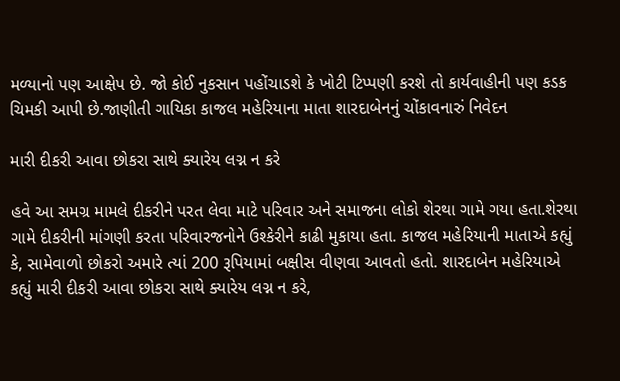મળ્યાનો પણ આક્ષેપ છે. જો કોઈ નુકસાન પહોંચાડશે કે ખોટી ટિપ્પણી કરશે તો કાર્યવાહીની પણ કડક ચિમકી આપી છે.જાણીતી ગાયિકા કાજલ મહેરિયાના માતા શારદાબેનનું ચોંકાવનારું નિવેદન

મારી દીકરી આવા છોકરા સાથે ક્યારેય લગ્ન ન કરે

હવે આ સમગ્ર મામલે દીકરીને પરત લેવા માટે પરિવાર અને સમાજના લોકો શેરથા ગામે ગયા હતા.શેરથા ગામે દીકરીની માંગણી કરતા પરિવારજનોને ઉશ્કેરીને કાઢી મુકાયા હતા. કાજલ મહેરિયાની માતાએ કહ્યું કે, સામેવાળો છોકરો અમારે ત્યાં 200 રૂપિયામાં બક્ષીસ વીણવા આવતો હતો. શારદાબેન મહેરિયાએ કહ્યું મારી દીકરી આવા છોકરા સાથે ક્યારેય લગ્ન ન કરે,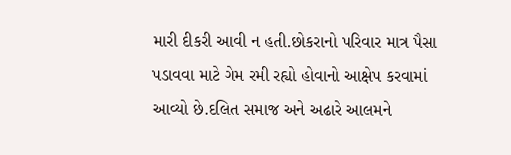મારી દીકરી આવી ન હતી.છોકરાનો પરિવાર માત્ર પૈસા પડાવવા માટે ગેમ રમી રહ્યો હોવાનો આક્ષેપ કરવામાં આવ્યો છે.દલિત સમાજ અને અઢારે આલમને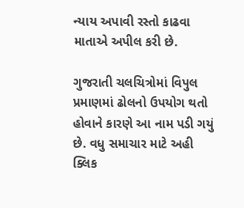ન્યાય અપાવી રસ્તો કાઢવા માતાએ અપીલ કરી છે.

ગુજરાતી ચલચિત્રોમાં વિપુલ પ્રમાણમાં ઢોલનો ઉપયોગ થતો હોવાને કારણે આ નામ પડી ગયું છે. વધુ સમાચાર માટે અહી ક્લિક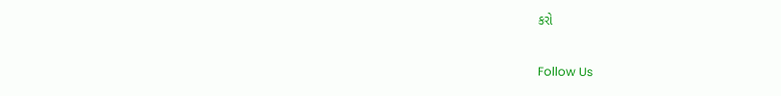કરો

Follow Us